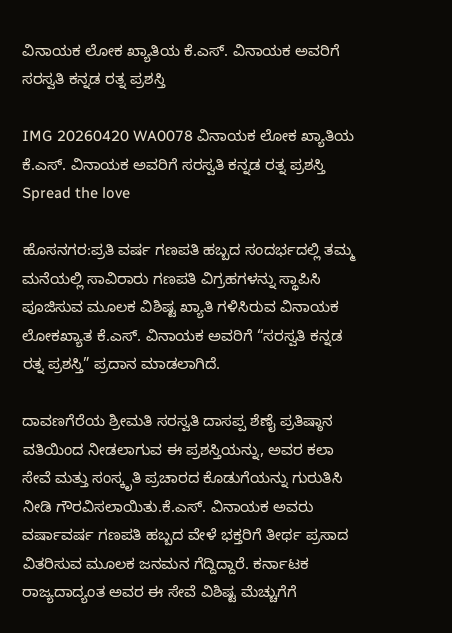ವಿನಾಯಕ ಲೋಕ ಖ್ಯಾತಿಯ ಕೆ.ಎಸ್. ವಿನಾಯಕ ಅವರಿಗೆ ಸರಸ್ವತಿ ಕನ್ನಡ ರತ್ನ ಪ್ರಶಸ್ತಿ

IMG 20260420 WA0078 ವಿನಾಯಕ ಲೋಕ ಖ್ಯಾತಿಯ ಕೆ.ಎಸ್. ವಿನಾಯಕ ಅವರಿಗೆ ಸರಸ್ವತಿ ಕನ್ನಡ ರತ್ನ ಪ್ರಶಸ್ತಿ
Spread the love

ಹೊಸನಗರ:ಪ್ರತಿ ವರ್ಷ ಗಣಪತಿ ಹಬ್ಬದ ಸಂದರ್ಭದಲ್ಲಿ ತಮ್ಮ ಮನೆಯಲ್ಲಿ ಸಾವಿರಾರು ಗಣಪತಿ ವಿಗ್ರಹಗಳನ್ನು ಸ್ಥಾಪಿಸಿ ಪೂಜಿಸುವ ಮೂಲಕ ವಿಶಿಷ್ಟ ಖ್ಯಾತಿ ಗಳಿಸಿರುವ ವಿನಾಯಕ ಲೋಕಖ್ಯಾತ ಕೆ.ಎಸ್. ವಿನಾಯಕ ಅವರಿಗೆ “ಸರಸ್ವತಿ ಕನ್ನಡ ರತ್ನ ಪ್ರಶಸ್ತಿ” ಪ್ರದಾನ ಮಾಡಲಾಗಿದೆ.

ದಾವಣಗೆರೆಯ ಶ್ರೀಮತಿ ಸರಸ್ವತಿ ದಾಸಪ್ಪ ಶೆಣೈ ಪ್ರತಿಷ್ಠಾನ ವತಿಯಿಂದ ನೀಡಲಾಗುವ ಈ ಪ್ರಶಸ್ತಿಯನ್ನು, ಅವರ ಕಲಾ ಸೇವೆ ಮತ್ತು ಸಂಸ್ಕೃತಿ ಪ್ರಚಾರದ ಕೊಡುಗೆಯನ್ನು ಗುರುತಿಸಿ ನೀಡಿ ಗೌರವಿಸಲಾಯಿತು.ಕೆ.ಎಸ್. ವಿನಾಯಕ ಅವರು ವರ್ಷಾವರ್ಷ ಗಣಪತಿ ಹಬ್ಬದ ವೇಳೆ ಭಕ್ತರಿಗೆ ತೀರ್ಥ ಪ್ರಸಾದ ವಿತರಿಸುವ ಮೂಲಕ ಜನಮನ ಗೆದ್ದಿದ್ದಾರೆ. ಕರ್ನಾಟಕ ರಾಜ್ಯದಾದ್ಯಂತ ಅವರ ಈ ಸೇವೆ ವಿಶಿಷ್ಟ ಮೆಚ್ಚುಗೆಗೆ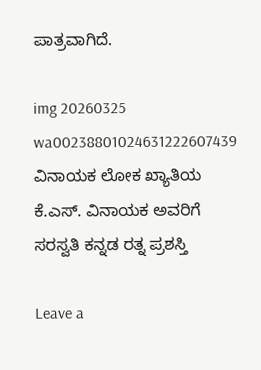ಪಾತ್ರವಾಗಿದೆ.

img 20260325 wa00238801024631222607439 ವಿನಾಯಕ ಲೋಕ ಖ್ಯಾತಿಯ ಕೆ.ಎಸ್. ವಿನಾಯಕ ಅವರಿಗೆ ಸರಸ್ವತಿ ಕನ್ನಡ ರತ್ನ ಪ್ರಶಸ್ತಿ

Leave a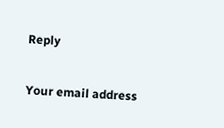Reply

Your email address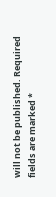will not be published. Required fields are marked *